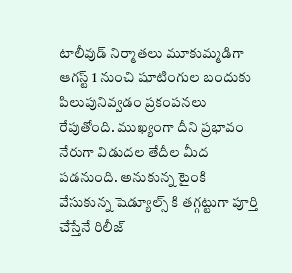టాలీవుడ్ నిర్మాతలు మూకుమ్మడిగా ఆగస్ట్ 1 నుంచి షూటింగుల బందుకు పిలుపునివ్వడం ప్రకంపనలు రేపుతోంది. ముఖ్యంగా దీని ప్రభావం నేరుగా విడుదల తేదీల మీద పడనుంది. అనుకున్న టైంకి వేసుకున్న షెడ్యూల్స్ కి తగ్గట్టుగా పూర్తి చేస్తేనే రిలీజ్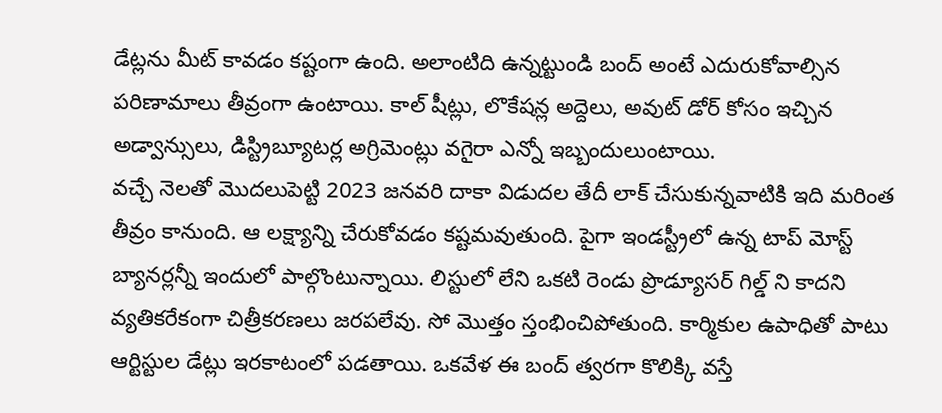డేట్లను మీట్ కావడం కష్టంగా ఉంది. అలాంటిది ఉన్నట్టుండి బంద్ అంటే ఎదురుకోవాల్సిన పరిణామాలు తీవ్రంగా ఉంటాయి. కాల్ షీట్లు, లొకేషన్ల అద్దెలు, అవుట్ డోర్ కోసం ఇచ్చిన అడ్వాన్సులు, డిస్ట్రిబ్యూటర్ల అగ్రిమెంట్లు వగైరా ఎన్నో ఇబ్బందులుంటాయి.
వచ్చే నెలతో మొదలుపెట్టి 2023 జనవరి దాకా విడుదల తేదీ లాక్ చేసుకున్నవాటికి ఇది మరింత తీవ్రం కానుంది. ఆ లక్ష్యాన్ని చేరుకోవడం కష్టమవుతుంది. పైగా ఇండస్ట్రీలో ఉన్న టాప్ మోస్ట్ బ్యానర్లన్నీ ఇందులో పాల్గొంటున్నాయి. లిస్టులో లేని ఒకటి రెండు ప్రొడ్యూసర్ గిల్డ్ ని కాదని వ్యతికరేకంగా చిత్రీకరణలు జరపలేవు. సో మొత్తం స్తంభించిపోతుంది. కార్మికుల ఉపాధితో పాటు ఆర్టిస్టుల డేట్లు ఇరకాటంలో పడతాయి. ఒకవేళ ఈ బంద్ త్వరగా కొలిక్కి వస్తే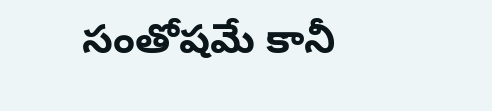సంతోషమే కానీ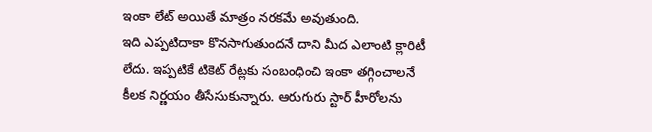ఇంకా లేట్ అయితే మాత్రం నరకమే అవుతుంది.
ఇది ఎప్పటిదాకా కొనసాగుతుందనే దాని మీద ఎలాంటి క్లారిటీ లేదు. ఇప్పటికే టికెట్ రేట్లకు సంబంధించి ఇంకా తగ్గించాలనే కీలక నిర్ణయం తీసేసుకున్నారు. ఆరుగురు స్టార్ హీరోలను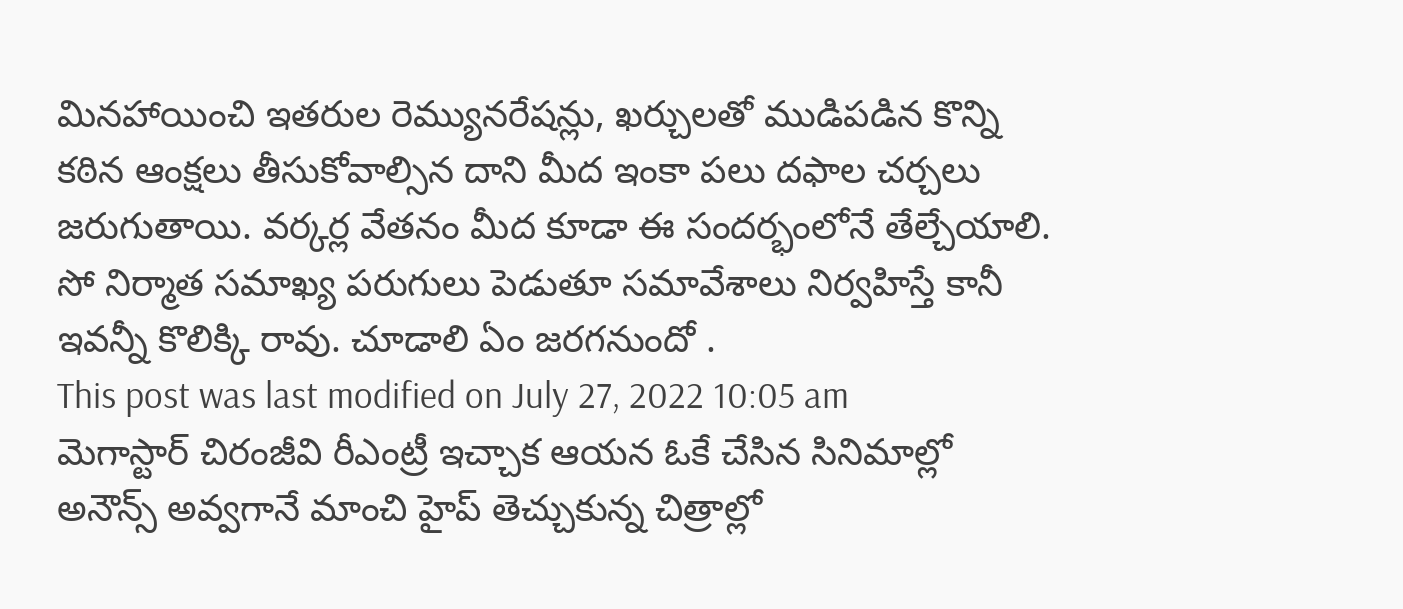మినహాయించి ఇతరుల రెమ్యునరేషన్లు, ఖర్చులతో ముడిపడిన కొన్ని కఠిన ఆంక్షలు తీసుకోవాల్సిన దాని మీద ఇంకా పలు దఫాల చర్చలు జరుగుతాయి. వర్కర్ల వేతనం మీద కూడా ఈ సందర్భంలోనే తేల్చేయాలి. సో నిర్మాత సమాఖ్య పరుగులు పెడుతూ సమావేశాలు నిర్వహిస్తే కానీ ఇవన్నీ కొలిక్కి రావు. చూడాలి ఏం జరగనుందో .
This post was last modified on July 27, 2022 10:05 am
మెగాస్టార్ చిరంజీవి రీఎంట్రీ ఇచ్చాక ఆయన ఓకే చేసిన సినిమాల్లో అనౌన్స్ అవ్వగానే మాంచి హైప్ తెచ్చుకున్న చిత్రాల్లో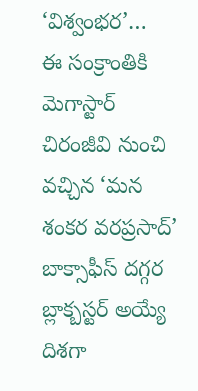‘విశ్వంభర’…
ఈ సంక్రాంతికి మెగాస్టార్ చిరంజీవి నుంచి వచ్చిన ‘మన శంకర వరప్రసాద్’ బాక్సాఫీస్ దగ్గర బ్లాక్బస్టర్ అయ్యే దిశగా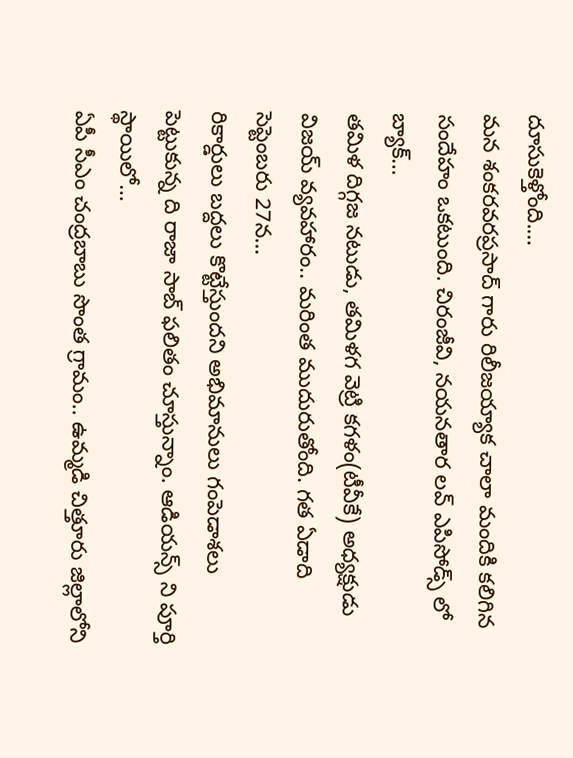దూసుకెళ్తోంది.…
మన శంకరవరప్రసాద్ గారు రిలీజయ్యాక చాలా మందికి కలిగిన సందేహం ఒకటుంది. చిరంజీవి, నయనతార లవ్ ఎపిసోడ్స్ లో బ్యాక్…
తమిళ దిగ్గజ నటుడు, తమిళగ వెట్రి కగళం(టీవీకే) అధ్యక్షుడు విజయ్ వ్యవహారం.. మరింత ముదురుతోంది. గత ఏడాది సెప్టెంబరు 27న…
రికార్డులు బద్దలు కొట్టేస్తుందని అభిమానులు గంపెడాశలు పెట్టుకున్న ది రాజా సాబ్ ఫలితం చూస్తున్నాం. ఆడియన్స్ ని పూర్తి స్థాయిలో…
ఏపీ సీఎం చంద్రబాబు సొంత గ్రామం.. ఉమ్మడి చిత్తూరు జిల్లాలోని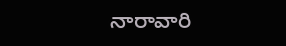నారావారి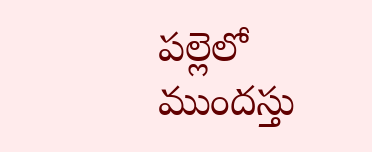పల్లెలో ముందస్తు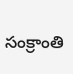సంక్రాంతి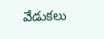వేడుకలు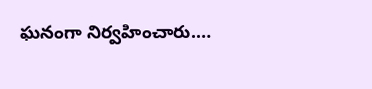ఘనంగా నిర్వహించారు.…